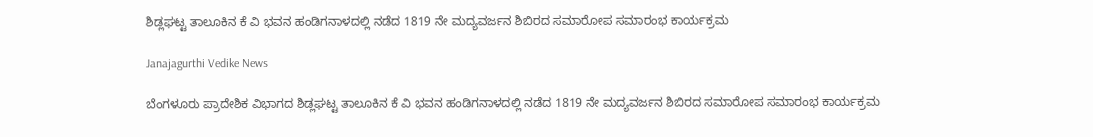ಶಿಡ್ಲಘಟ್ಟ ತಾಲೂಕಿನ ಕೆ ವಿ ಭವನ ಹಂಡಿಗನಾಳದಲ್ಲಿ ನಡೆದ 1819 ನೇ ಮದ್ಯವರ್ಜನ ಶಿಬಿರದ ಸಮಾರೋಪ ಸಮಾರಂಭ ಕಾರ್ಯಕ್ರಮ

Janajagurthi Vedike News

ಬೆಂಗಳೂರು ಪ್ರಾದೇಶಿಕ ವಿಭಾಗದ ಶಿಡ್ಲಘಟ್ಟ ತಾಲೂಕಿನ ಕೆ ವಿ ಭವನ ಹಂಡಿಗನಾಳದಲ್ಲಿ ನಡೆದ 1819 ನೇ ಮದ್ಯವರ್ಜನ ಶಿಬಿರದ ಸಮಾರೋಪ ಸಮಾರಂಭ ಕಾರ್ಯಕ್ರಮ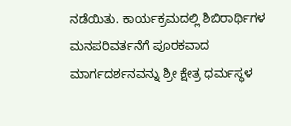ನಡೆಯಿತು. ಕಾರ್ಯಕ್ರಮದಲ್ಲಿ ಶಿಬಿರಾರ್ಥಿಗಳ ಮನಪರಿವರ್ತನೆಗೆ ಪೂರಕವಾದ ಮಾರ್ಗದರ್ಶನವನ್ನು ಶ್ರೀ ಕ್ಷೇತ್ರ ಧರ್ಮಸ್ಥಳ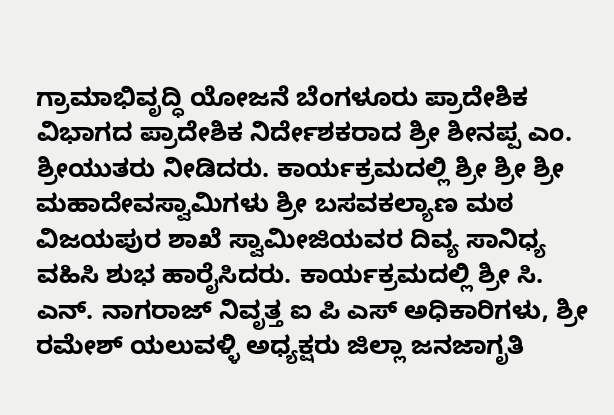ಗ್ರಾಮಾಭಿವೃದ್ಧಿ ಯೋಜನೆ ಬೆಂಗಳೂರು ಪ್ರಾದೇಶಿಕ ವಿಭಾಗದ ಪ್ರಾದೇಶಿಕ ನಿರ್ದೇಶಕರಾದ ಶ್ರೀ ಶೀನಪ್ಪ ಎಂ. ಶ್ರೀಯುತರು ನೀಡಿದರು. ಕಾರ್ಯಕ್ರಮದಲ್ಲಿ ಶ್ರೀ ಶ್ರೀ ಶ್ರೀ ಮಹಾದೇವಸ್ವಾಮಿಗಳು ಶ್ರೀ ಬಸವಕಲ್ಯಾಣ ಮಠ ವಿಜಯಪುರ ಶಾಖೆ ಸ್ವಾಮೀಜಿಯವರ ದಿವ್ಯ ಸಾನಿಧ್ಯ ವಹಿಸಿ ಶುಭ ಹಾರೈಸಿದರು. ಕಾರ್ಯಕ್ರಮದಲ್ಲಿ ಶ್ರೀ ಸಿ. ಎನ್. ನಾಗರಾಜ್ ನಿವೃತ್ತ ಐ ಪಿ ಎಸ್ ಅಧಿಕಾರಿಗಳು, ಶ್ರೀ ರಮೇಶ್ ಯಲುವಳ್ಳಿ ಅಧ್ಯಕ್ಷರು ಜಿಲ್ಲಾ ಜನಜಾಗೃತಿ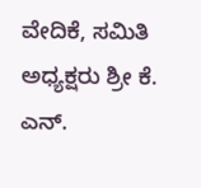ವೇದಿಕೆ, ಸಮಿತಿ ಅಧ್ಯಕ್ಷರು ಶ್ರೀ ಕೆ. ಎನ್.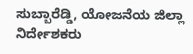ಸುಬ್ಬಾರೆಡ್ಡಿ, ಯೋಜನೆಯ ಜಿಲ್ಲಾ ನಿರ್ದೇಶಕರು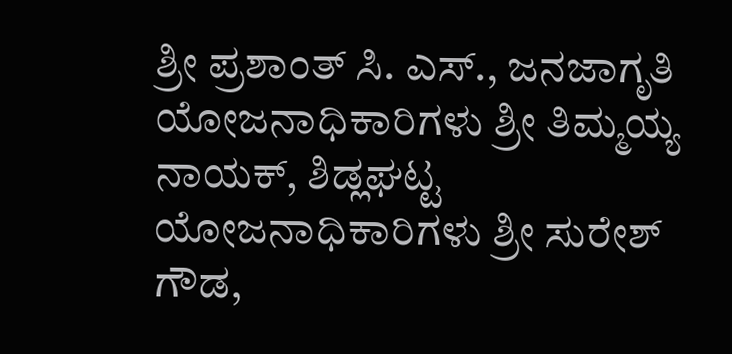ಶ್ರೀ ಪ್ರಶಾಂತ್ ಸಿ. ಎಸ್., ಜನಜಾಗೃತಿ ಯೋಜನಾಧಿಕಾರಿಗಳು ಶ್ರೀ ತಿಮ್ಮಯ್ಯ ನಾಯಕ್, ಶಿಡ್ಲಘಟ್ಟ ಯೋಜನಾಧಿಕಾರಿಗಳು ಶ್ರೀ ಸುರೇಶ್ ಗೌಡ,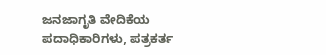ಜನಜಾಗೃತಿ ವೇದಿಕೆಯ ಪದಾಧಿಕಾರಿಗಳು, ಪತ್ರಕರ್ತ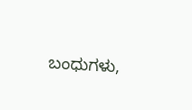ಬಂಧುಗಳು,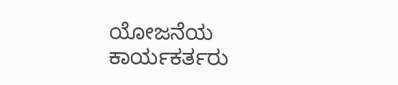ಯೋಜನೆಯ ಕಾರ್ಯಕರ್ತರು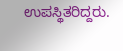ಉಪಸ್ಥಿತರಿದ್ದರು.